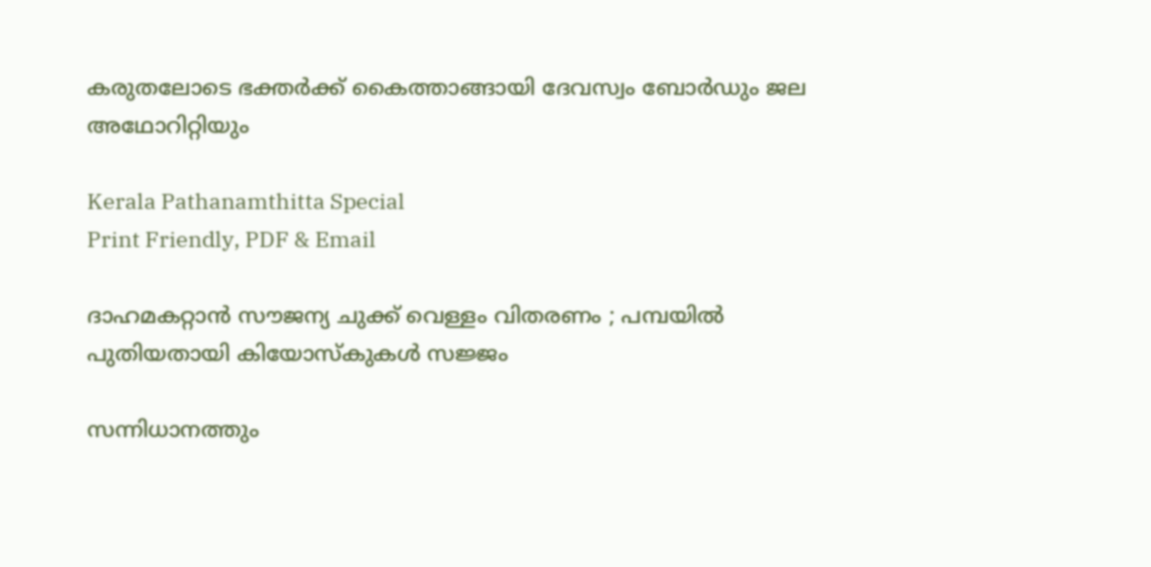കരുതലോടെ ഭക്തര്‍ക്ക് കൈത്താങ്ങായി ദേവസ്വം ബോര്‍ഡും ജല അഥോറിറ്റിയും

Kerala Pathanamthitta Special
Print Friendly, PDF & Email

ദാഹമകറ്റാന്‍ സൗജന്യ ചുക്ക് വെള്ളം വിതരണം ; പമ്പയില്‍ പുതിയതായി കിയോസ്‌കുകള്‍ സജ്ജം

സന്നിധാനത്തും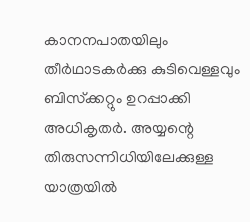കാനനപാതയിലും തീര്‍ഥാടകര്‍ക്കു കുടിവെള്ളവും ബിസ്‌ക്കറ്റും ഉറപ്പാക്കി അധികൃതര്‍. അയ്യന്റെ തിരുസന്നിധിയിലേക്കുള്ള യാത്രയില്‍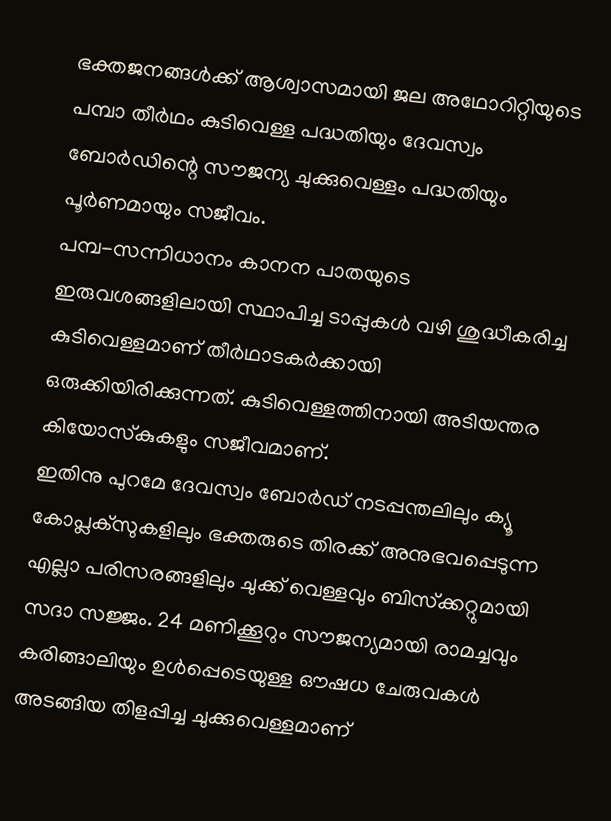ഭക്തജനങ്ങള്‍ക്ക് ആശ്വാസമായി ജല അഥോറിറ്റിയുടെ പമ്പാ തീര്‍ഥം കുടിവെള്ള പദ്ധതിയും ദേവസ്വം ബോര്‍ഡിന്റെ സൗജന്യ ചുക്കുവെള്ളം പദ്ധതിയും പൂര്‍ണമായും സജീവം.
പമ്പ-സന്നിധാനം കാനന പാതയുടെ ഇരുവശങ്ങളിലായി സ്ഥാപിച്ച ടാപ്പുകള്‍ വഴി ശുദ്ധീകരിച്ച കുടിവെള്ളമാണ് തീര്‍ഥാടകര്‍ക്കായി ഒരുക്കിയിരിക്കുന്നത്. കുടിവെള്ളത്തിനായി അടിയന്തര കിയോസ്‌കുകളും സജീവമാണ്.
ഇതിനു പുറമേ ദേവസ്വം ബോര്‍ഡ് നടപ്പന്തലിലും ക്യൂ കോപ്ലക്സുകളിലും ഭക്തരുടെ തിരക്ക് അനുഭവപ്പെടുന്ന എല്ലാ പരിസരങ്ങളിലും ചുക്ക് വെള്ളവും ബിസ്‌ക്കറ്റുമായി സദാ സജ്ജം. 24 മണിക്കൂറും സൗജന്യമായി രാമച്ചവും കരിങ്ങാലിയും ഉള്‍പ്പെടെയുള്ള ഔഷധ ചേരുവകള്‍ അടങ്ങിയ തിളപ്പിച്ച ചുക്കുവെള്ളമാണ്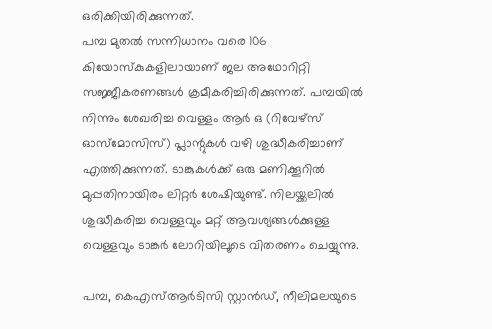ഒരിക്കിയിരിക്കുന്നത്.
പമ്പ മുതല്‍ സന്നിധാനം വരെ 106 കിയോസ്‌കുകളിലായാണ് ജല അഥോറിറ്റി സജ്ജീകരണങ്ങള്‍ ക്രമീകരിച്ചിരിക്കുന്നത്. പമ്പയില്‍ നിന്നും ശേഖരിച്ച വെള്ളം ആര്‍ ഒ (റിവേഴ്സ് ഓസ്മോസിസ്) പ്ലാന്റുകള്‍ വഴി ശുദ്ധീകരിച്ചാണ് എത്തിക്കുന്നത്. ടാങ്കുകള്‍ക്ക് ഒരു മണിക്കൂറില്‍ മുപ്പതിനായിരം ലിറ്റര്‍ ശേഷിയുണ്ട്. നിലയ്ക്കലില്‍ ശുദ്ധീകരിച്ച വെള്ളവും മറ്റ് ആവശ്യങ്ങള്‍ക്കുള്ള വെള്ളവും ടാങ്കര്‍ ലോറിയിലൂടെ വിതരണം ചെയ്യുന്നു.

പമ്പ, കെഎസ്ആര്‍ടിസി സ്റ്റാന്‍ഡ്, നീലിമലയുടെ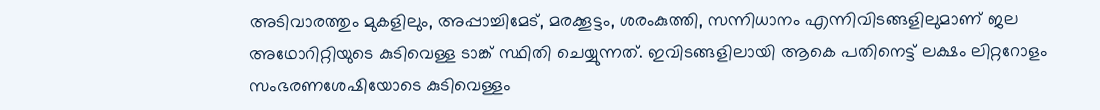അടിവാരത്തും മുകളിലും, അപ്പാച്ചിമേട്, മരക്കൂട്ടം, ശരംകുത്തി, സന്നിധാനം എന്നിവിടങ്ങളിലുമാണ് ജല അഥോറിറ്റിയുടെ കുടിവെള്ള ടാങ്ക് സ്ഥിതി ചെയ്യുന്നത്. ഇവിടങ്ങളിലായി ആകെ പതിനെട്ട് ലക്ഷം ലിറ്ററോളം സംഭരണശേഷിയോടെ കുടിവെള്ളം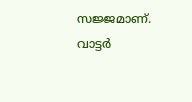സജ്ജമാണ്. വാട്ടര്‍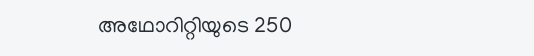അഥോറിറ്റിയുടെ 250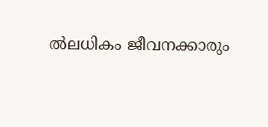ല്‍ലധികം ജീവനക്കാരും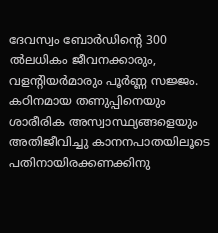ദേവസ്വം ബോര്‍ഡിന്റെ 300 ല്‍ലധികം ജീവനക്കാരും, വളന്റിയര്‍മാരും പൂര്‍ണ്ണ സജ്ജം. കഠിനമായ തണുപ്പിനെയും ശാരീരിക അസ്വാസ്ഥ്യങ്ങളെയും അതിജീവിച്ചു കാനനപാതയിലൂടെ പതിനായിരക്കണക്കിനു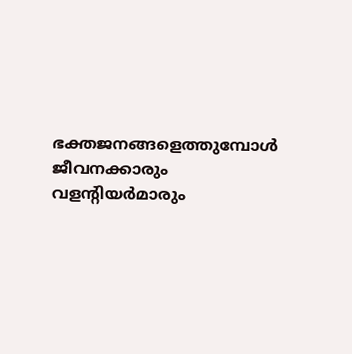ഭക്തജനങ്ങളെത്തുമ്പോള്‍ ജീവനക്കാരും വളന്റിയര്‍മാരും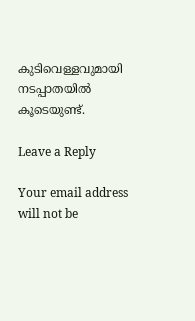കുടിവെള്ളവുമായി നടപ്പാതയില്‍ കൂടെയുണ്ട്.

Leave a Reply

Your email address will not be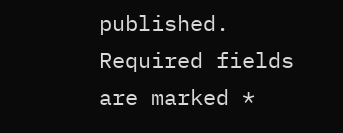published. Required fields are marked *